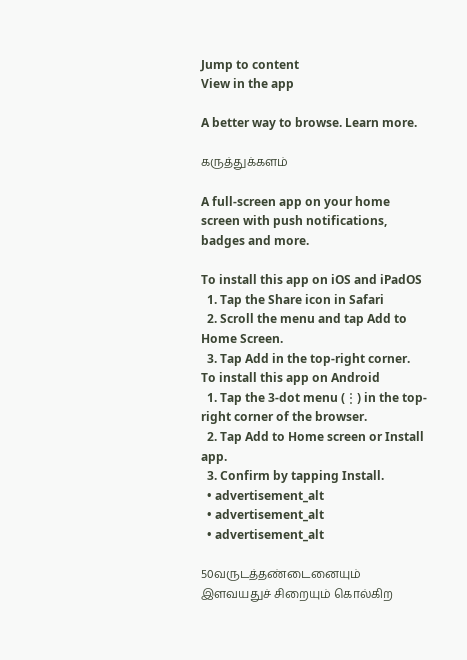Jump to content
View in the app

A better way to browse. Learn more.

கருத்துக்களம்

A full-screen app on your home screen with push notifications, badges and more.

To install this app on iOS and iPadOS
  1. Tap the Share icon in Safari
  2. Scroll the menu and tap Add to Home Screen.
  3. Tap Add in the top-right corner.
To install this app on Android
  1. Tap the 3-dot menu (⋮) in the top-right corner of the browser.
  2. Tap Add to Home screen or Install app.
  3. Confirm by tapping Install.
  • advertisement_alt
  • advertisement_alt
  • advertisement_alt

50வருடத்தண்டைனையும் இளவயதுச் சிறையும் கொல்கிற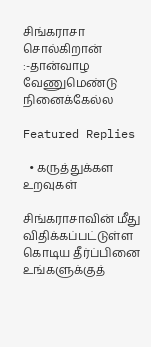சிங்கராசா சொல்கிறான் :-தான்வாழ வேணுமெண்டு நினைக்கேல்ல

Featured Replies

  • கருத்துக்கள உறவுகள்

சிங்கராசாவின் மீது விதிக்கப்பட்டுள்ள கொடிய தீர்ப்பினை உங்களுக்குத்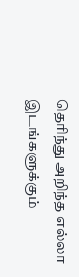தெரிந்து அறிந்த எல்லா இடங்களுக்கும்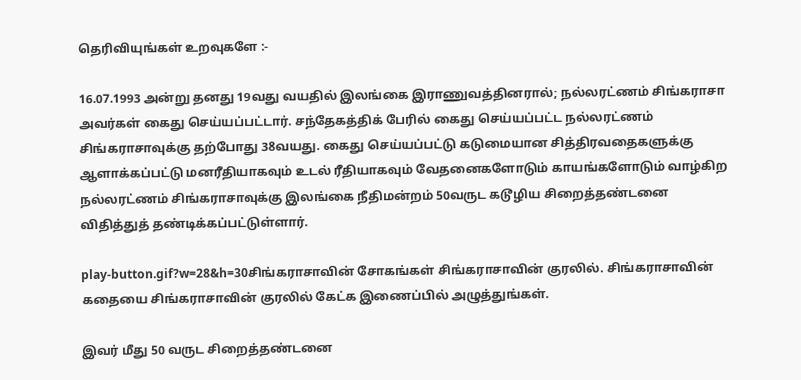தெரிவியுங்கள் உறவுகளே :-

16.07.1993 அன்று தனது 19வது வயதில் இலங்கை இராணுவத்தினரால்; நல்லரட்ணம் சிங்கராசா அவர்கள் கைது செய்யப்பட்டார். சந்தேகத்திக் பேரில் கைது செய்யப்பட்ட நல்லரட்ணம் சிங்கராசாவுக்கு தற்போது 38வயது. கைது செய்யப்பட்டு கடுமையான சித்திரவதைகளுக்கு ஆளாக்கப்பட்டு மனரீதியாகவும் உடல் ரீதியாகவும் வேதனைகளோடும் காயங்களோடும் வாழ்கிற நல்லரட்ணம் சிங்கராசாவுக்கு இலங்கை நீதிமன்றம் 50வருட கடூழிய சிறைத்தண்டனை விதித்துத் தண்டிக்கப்பட்டுள்ளார்.

play-button.gif?w=28&h=30சிங்கராசாவின் சோகங்கள் சிங்கராசாவின் குரலில். சிங்கராசாவின் கதையை சிங்கராசாவின் குரலில் கேட்க இணைப்பில் அழுத்துங்கள்.

இவர் மீது 50 வருட சிறைத்தண்டனை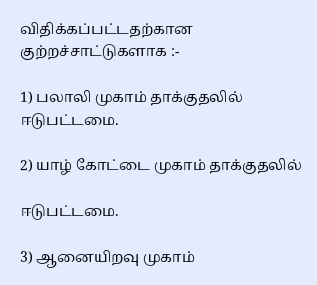விதிக்கப்பட்டதற்கான குற்றச்சாட்டுகளாக :-

1) பலாலி முகாம் தாக்குதலில் ஈடுபட்டமை.

2) யாழ் கோட்டை முகாம் தாக்குதலில்

ஈடுபட்டமை.

3) ஆனையிறவு முகாம்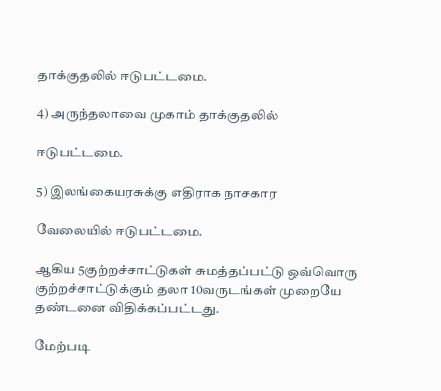தாக்குதலில் ஈடுபட்டமை.

4) அருந்தலாவை முகாம் தாக்குதலில்

ஈடுபட்டமை.

5) இலங்கையரசுக்கு எதிராக நாசகார

வேலையில் ஈடுபட்டமை.

ஆகிய 5குற்றச்சாட்டுகள் சுமத்தப்பட்டு ஒவ்வொரு குற்றச்சாட்டுக்கும் தலா 10வருடங்கள் முறையே தண்டனை விதிக்கப்பட்டது.

மேற்படி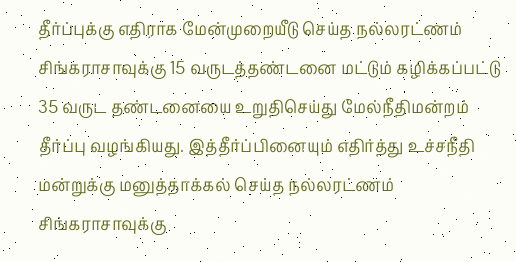தீர்ப்புக்கு எதிராக மேன்முறையீடு செய்த நல்லரட்ணம் சிங்கராசாவுக்கு 15 வருடத்தண்டனை மட்டும் கழிக்கப்பட்டு 35 வருட தண்டனையை உறுதிசெய்து மேல்நீதிமன்றம் தீர்ப்பு வழங்கியது. இத்தீர்ப்பினையும் எதிர்த்து உச்சநீதி மன்றுக்கு மனுத்தாக்கல் செய்த நல்லரட்ணம் சிங்கராசாவுக்கு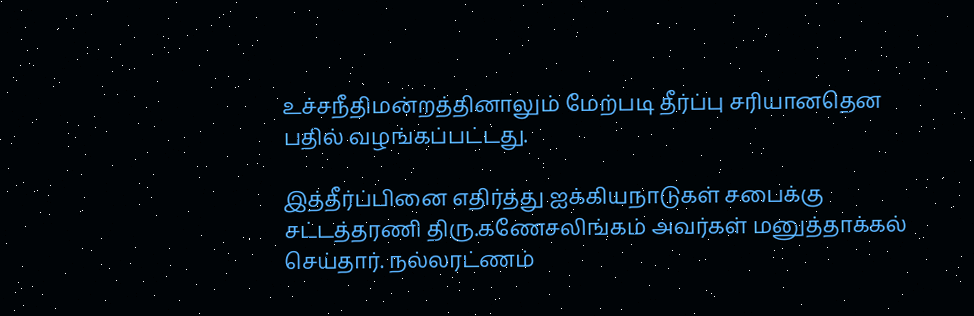உச்சநீதிமன்றத்தினாலும் மேற்படி தீர்ப்பு சரியானதென பதில் வழங்கப்பட்டது.

இத்தீர்ப்பினை எதிர்த்து ஐக்கியநாடுகள் சபைக்கு சட்டத்தரணி திரு.கணேசலிங்கம் அவர்கள் மனுத்தாக்கல் செய்தார். நல்லரட்ணம்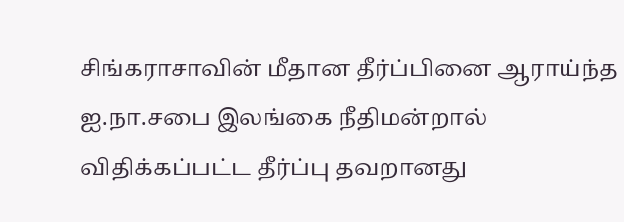சிங்கராசாவின் மீதான தீர்ப்பினை ஆராய்ந்த ஐ.நா.சபை இலங்கை நீதிமன்றால் விதிக்கப்பட்ட தீர்ப்பு தவறானது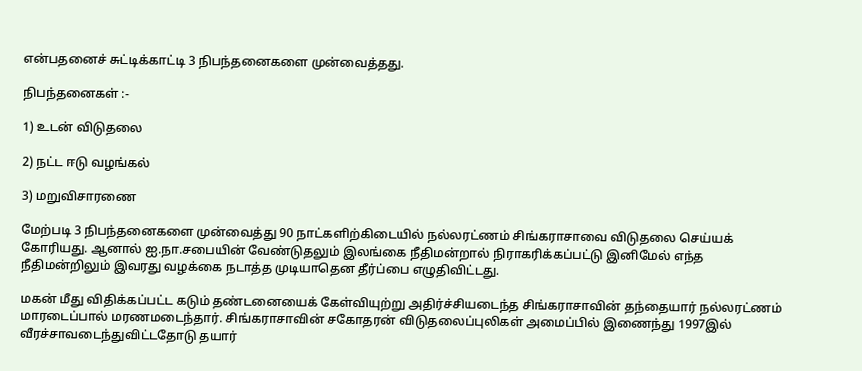என்பதனைச் சுட்டிக்காட்டி 3 நிபந்தனைகளை முன்வைத்தது.

நிபந்தனைகள் :-

1) உடன் விடுதலை

2) நட்ட ஈடு வழங்கல்

3) மறுவிசாரணை

மேற்படி 3 நிபந்தனைகளை முன்வைத்து 90 நாட்களிற்கிடையில் நல்லரட்ணம் சிங்கராசாவை விடுதலை செய்யக் கோரியது. ஆனால் ஐ.நா.சபையின் வேண்டுதலும் இலங்கை நீதிமன்றால் நிராகரிக்கப்பட்டு இனிமேல் எந்த நீதிமன்றிலும் இவரது வழக்கை நடாத்த முடியாதென தீர்ப்பை எழுதிவிட்டது.

மகன் மீது விதிக்கப்பட்ட கடும் தண்டனையைக் கேள்வியுற்று அதிர்ச்சியடைந்த சிங்கராசாவின் தந்தையார் நல்லரட்ணம் மாரடைப்பால் மரணமடைந்தார். சிங்கராசாவின் சகோதரன் விடுதலைப்புலிகள் அமைப்பில் இணைந்து 1997இல் வீரச்சாவடைந்துவிட்டதோடு தயார்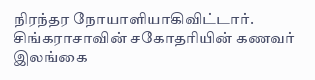நிரந்தர நோயாளியாகிவிட்டார். சிங்கராசாவின் சகோதரியின் கணவர் இலங்கை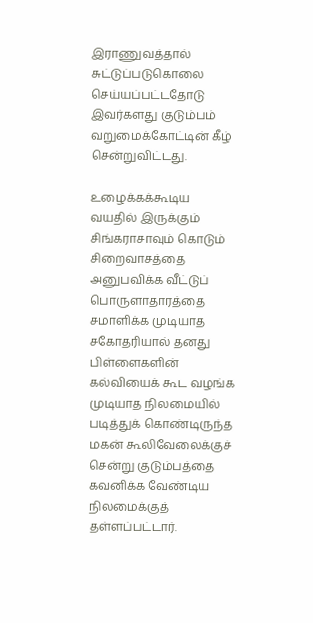இராணுவத்தால் சுட்டுப்படுகொலை செய்யப்பட்டதோடு இவர்களது குடும்பம் வறுமைக்கோட்டின் கீழ் சென்றுவிட்டது.

உழைக்கக்கூடிய வயதில் இருக்கும் சிங்கராசாவும் கொடும் சிறைவாசத்தை அனுபவிக்க வீட்டுப் பொருளாதாரத்தை சமாளிக்க முடியாத சகோதரியால் தனது பிள்ளைகளின் கல்வியைக் கூட வழங்க முடியாத நிலமையில் படித்துக் கொண்டிருந்த மகன் கூலிவேலைக்குச் சென்று குடும்பத்தை கவனிக்க வேண்டிய நிலமைக்குத் தள்ளப்பட்டார்.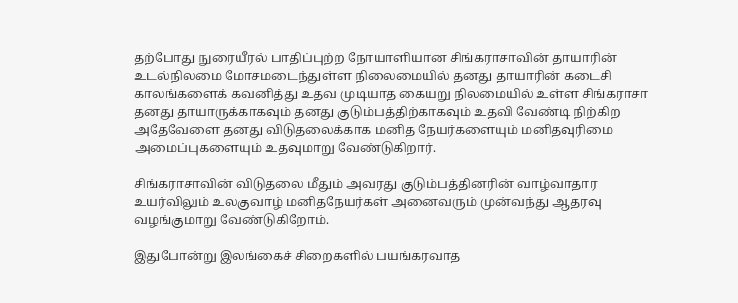தற்போது நுரையீரல் பாதிப்புற்ற நோயாளியான சிங்கராசாவின் தாயாரின் உடல்நிலமை மோசமடைந்துள்ள நிலைமையில் தனது தாயாரின் கடைசி காலங்களைக் கவனித்து உதவ முடியாத கையறு நிலமையில் உள்ள சிங்கராசா தனது தாயாருக்காகவும் தனது குடும்பத்திற்காகவும் உதவி வேண்டி நிற்கிற அதேவேளை தனது விடுதலைக்காக மனித நேயர்களையும் மனிதவுரிமை அமைப்புகளையும் உதவுமாறு வேண்டுகிறார்.

சிங்கராசாவின் விடுதலை மீதும் அவரது குடும்பத்தினரின் வாழ்வாதார உயர்விலும் உலகுவாழ் மனிதநேயர்கள் அனைவரும் முன்வந்து ஆதரவு வழங்குமாறு வேண்டுகிறோம்.

இதுபோன்று இலங்கைச் சிறைகளில் பயங்கரவாத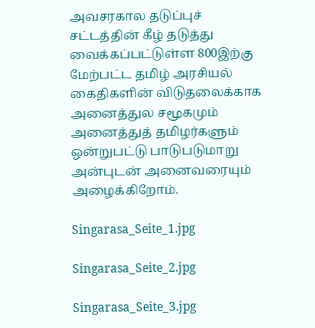அவசரகால தடுப்புச் சட்டத்தின் கீழ் தடுத்து வைக்கப்பட்டுள்ள 800இற்கு மேற்பட்ட தமிழ் அரசியல் கைதிகளின் விடுதலைக்காக அனைத்துல சமூகமும் அனைத்துத் தமிழர்களும் ஒன்றுபட்டு பாடுபடுமாறு அன்புடன் அனைவரையும் அழைக்கிறோம்.

Singarasa_Seite_1.jpg

Singarasa_Seite_2.jpg

Singarasa_Seite_3.jpg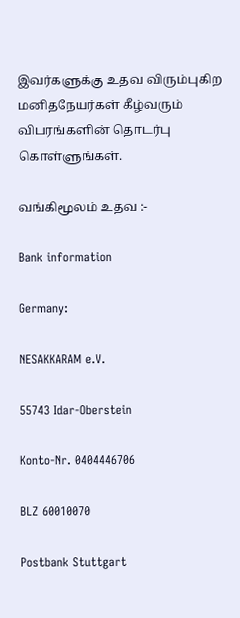இவர்களுக்கு உதவ விரும்புகிற மனிதநேயர்கள் கீழ்வரும் விபரங்களின் தொடர்பு கொள்ளுங்கள்.

வங்கிமூலம் உதவ :-

Bank information

Germany:

NESAKKARAM e.V.

55743 Idar-Oberstein

Konto-Nr. 0404446706

BLZ 60010070

Postbank Stuttgart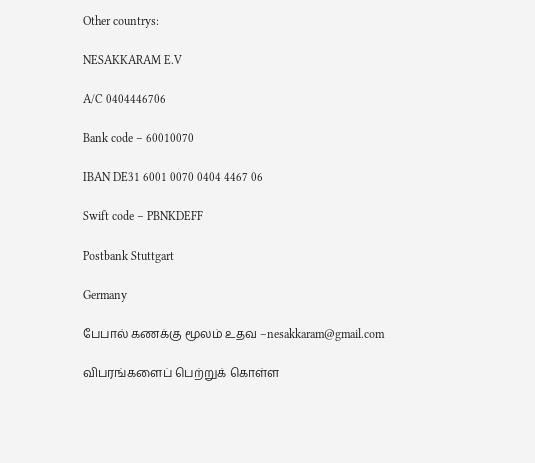Other countrys:

NESAKKARAM E.V

A/C 0404446706

Bank code – 60010070

IBAN DE31 6001 0070 0404 4467 06

Swift code – PBNKDEFF

Postbank Stuttgart

Germany

பேபால் கணக்கு மூலம் உதவ –nesakkaram@gmail.com

விபரங்களைப் பெற்றுக் கொள்ள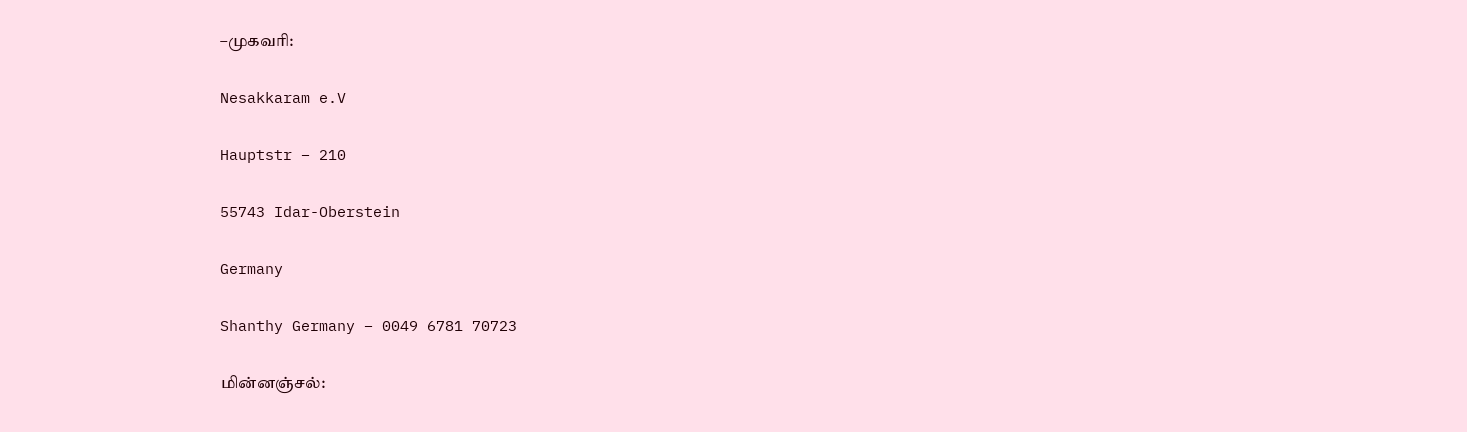–முகவரி:

Nesakkaram e.V

Hauptstr – 210

55743 Idar-Oberstein

Germany

Shanthy Germany – 0049 6781 70723

மின்னஞ்சல்: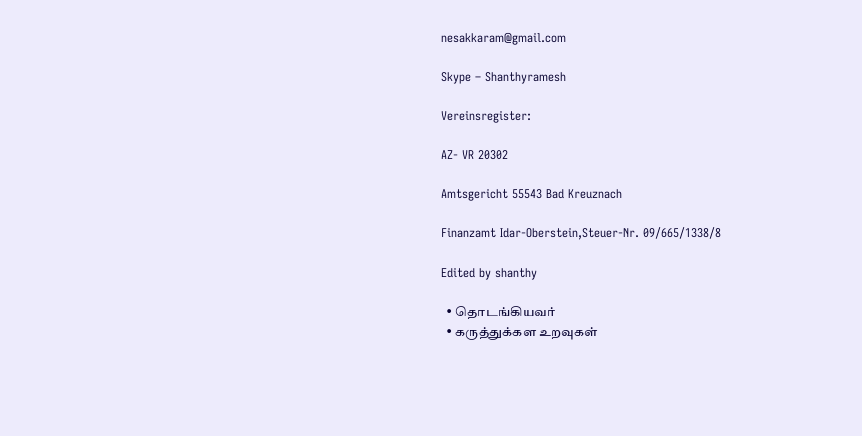nesakkaram@gmail.com

Skype – Shanthyramesh

Vereinsregister:

AZ- VR 20302

Amtsgericht 55543 Bad Kreuznach

Finanzamt Idar-Oberstein,Steuer-Nr. 09/665/1338/8

Edited by shanthy

  • தொடங்கியவர்
  • கருத்துக்கள உறவுகள்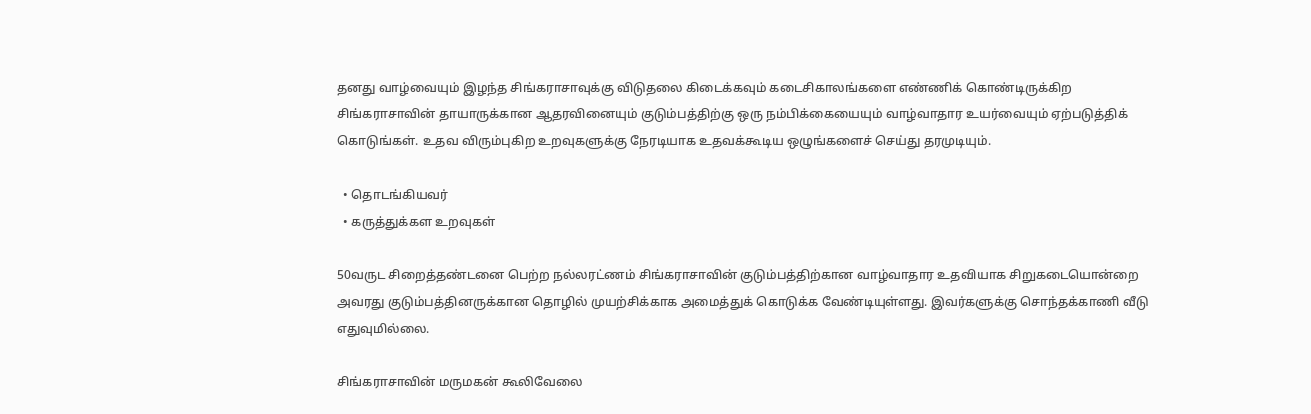தனது வாழ்வையும் இழந்த சிங்கராசாவுக்கு விடுதலை கிடைக்கவும் கடைசிகாலங்களை எண்ணிக் கொண்டிருக்கிற சிங்கராசாவின் தாயாருக்கான ஆதரவினையும் குடும்பத்திற்கு ஒரு நம்பிக்கையையும் வாழ்வாதார உயர்வையும் ஏற்படுத்திக் கொடுங்கள். உதவ விரும்புகிற உறவுகளுக்கு நேரடியாக உதவக்கூடிய ஒழுங்களைச் செய்து தரமுடியும்.

  • தொடங்கியவர்
  • கருத்துக்கள உறவுகள்

50வருட சிறைத்தண்டனை பெற்ற நல்லரட்ணம் சிங்கராசாவின் குடும்பத்திற்கான வாழ்வாதார உதவியாக சிறுகடையொன்றை அவரது குடும்பத்தினருக்கான தொழில் முயற்சிக்காக அமைத்துக் கொடுக்க வேண்டியுள்ளது. இவர்களுக்கு சொந்தக்காணி வீடு எதுவுமில்லை.

சிங்கராசாவின் மருமகன் கூலிவேலை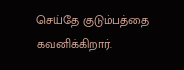செய்தே குடும்பத்தை கவனிக்கிறார்.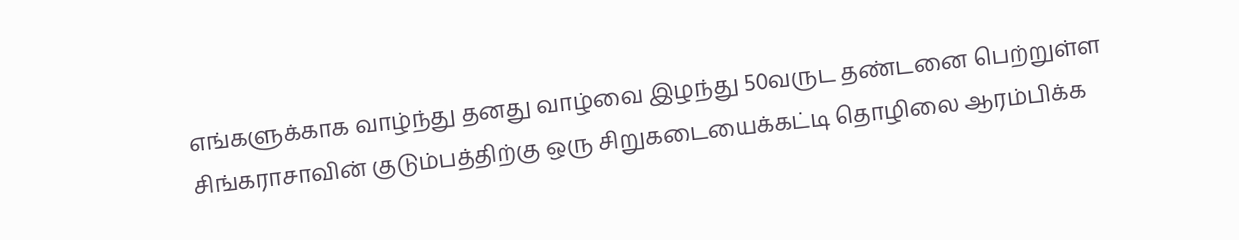எங்களுக்காக வாழ்ந்து தனது வாழ்வை இழந்து 50வருட தண்டனை பெற்றுள்ள சிங்கராசாவின் குடும்பத்திற்கு ஒரு சிறுகடையைக்கட்டி தொழிலை ஆரம்பிக்க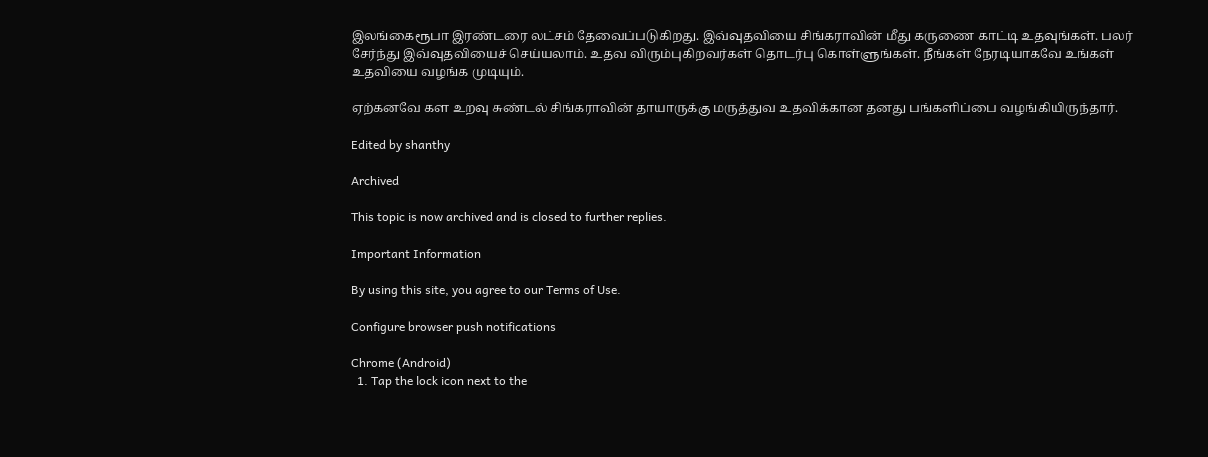இலங்கைரூபா இரண்டரை லட்சம் தேவைப்படுகிறது. இவ்வுதவியை சிங்கராவின் மீது கருணை காட்டி உதவுங்கள். பலர் சேர்ந்து இவ்வுதவியைச் செய்யலாம். உதவ விரும்புகிறவர்கள் தொடர்பு கொள்ளுங்கள். நீங்கள் நேரடியாகவே உங்கள் உதவியை வழங்க முடியும்.

ஏற்கனவே கள உறவு சுண்டல் சிங்கராவின் தாயாருக்கு மருத்துவ உதவிக்கான தனது பங்களிப்பை வழங்கியிருந்தார்.

Edited by shanthy

Archived

This topic is now archived and is closed to further replies.

Important Information

By using this site, you agree to our Terms of Use.

Configure browser push notifications

Chrome (Android)
  1. Tap the lock icon next to the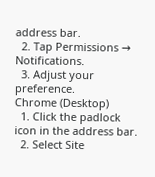address bar.
  2. Tap Permissions → Notifications.
  3. Adjust your preference.
Chrome (Desktop)
  1. Click the padlock icon in the address bar.
  2. Select Site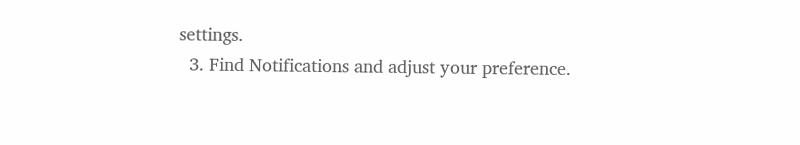settings.
  3. Find Notifications and adjust your preference.